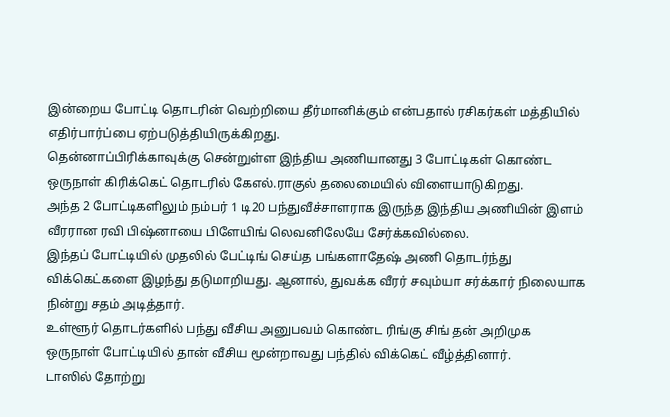இன்றைய போட்டி தொடரின் வெற்றியை தீர்மானிக்கும் என்பதால் ரசிகர்கள் மத்தியில் எதிர்பார்ப்பை ஏற்படுத்தியிருக்கிறது.
தென்னாப்பிரிக்காவுக்கு சென்றுள்ள இந்திய அணியானது 3 போட்டிகள் கொண்ட ஒருநாள் கிரிக்கெட் தொடரில் கேஎல்.ராகுல் தலைமையில் விளையாடுகிறது.
அந்த 2 போட்டிகளிலும் நம்பர் 1 டி20 பந்துவீச்சாளராக இருந்த இந்திய அணியின் இளம் வீரரான ரவி பிஷ்னாயை பிளேயிங் லெவனிலேயே சேர்க்கவில்லை.
இந்தப் போட்டியில் முதலில் பேட்டிங் செய்த பங்களாதேஷ் அணி தொடர்ந்து விக்கெட்களை இழந்து தடுமாறியது. ஆனால், துவக்க வீரர் சவும்யா சர்க்கார் நிலையாக நின்று சதம் அடித்தார்.
உள்ளூர் தொடர்களில் பந்து வீசிய அனுபவம் கொண்ட ரிங்கு சிங் தன் அறிமுக ஒருநாள் போட்டியில் தான் வீசிய மூன்றாவது பந்தில் விக்கெட் வீழ்த்தினார்.
டாஸில் தோற்று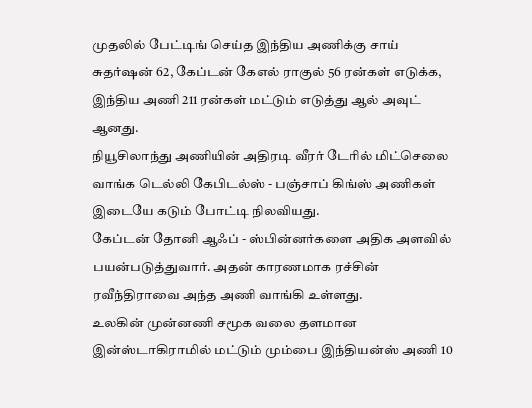முதலில் பேட்டிங் செய்த இந்திய அணிக்கு சாய் சுதர்ஷன் 62, கேப்டன் கேஎல் ராகுல் 56 ரன்கள் எடுக்க, இந்திய அணி 211 ரன்கள் மட்டும் எடுத்து ஆல் அவுட் ஆனது.
நியூசிலாந்து அணியின் அதிரடி வீரர் டேரில் மிட்செலை வாங்க டெல்லி கேபிடல்ஸ் - பஞ்சாப் கிங்ஸ் அணிகள் இடையே கடும் போட்டி நிலவியது.
கேப்டன் தோனி ஆஃப் - ஸ்பின்னர்களை அதிக அளவில் பயன்படுத்துவார். அதன் காரணமாக ரச்சின் ரவீந்திராவை அந்த அணி வாங்கி உள்ளது.
உலகின் முன்னணி சமூக வலை தளமான இன்ஸ்டாகிராமில் மட்டும் மும்பை இந்தியன்ஸ் அணி 10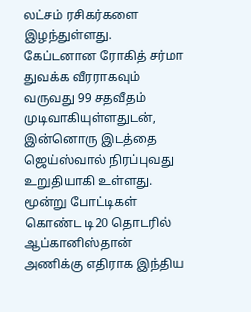லட்சம் ரசிகர்களை இழந்துள்ளது.
கேப்டனான ரோகித் சர்மா துவக்க வீரராகவும் வருவது 99 சதவீதம் முடிவாகியுள்ளதுடன், இன்னொரு இடத்தை ஜெய்ஸ்வால் நிரப்புவது உறுதியாகி உள்ளது.
மூன்று போட்டிகள் கொண்ட டி20 தொடரில் ஆப்கானிஸ்தான் அணிக்கு எதிராக இந்திய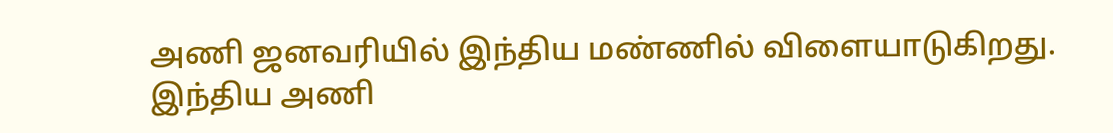அணி ஜனவரியில் இந்திய மண்ணில் விளையாடுகிறது.
இந்திய அணி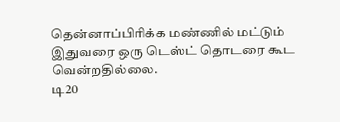தென்னாப்பிரிக்க மண்ணில் மட்டும் இதுவரை ஒரு டெஸ்ட் தொடரை கூட வென்றதில்லை.
டி20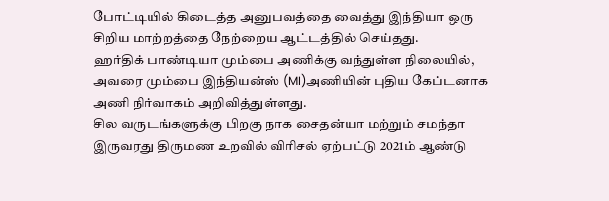போட்டியில் கிடைத்த அனுபவத்தை வைத்து இந்தியா ஒரு சிறிய மாற்றத்தை நேற்றைய ஆட்டத்தில் செய்தது.
ஹர்திக் பாண்டியா மும்பை அணிக்கு வந்துள்ள நிலையில், அவரை மும்பை இந்தியன்ஸ் (MI)அணியின் புதிய கேப்டனாக அணி நிர்வாகம் அறிவித்துள்ளது.
சில வருடங்களுக்கு பிறகு நாக சைதன்யா மற்றும் சமந்தா இருவரது திருமண உறவில் விரிசல் ஏற்பட்டு 2021ம் ஆண்டு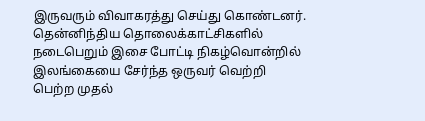இருவரும் விவாகரத்து செய்து கொண்டனர்.
தென்னிந்திய தொலைக்காட்சிகளில் நடைபெறும் இசை போட்டி நிகழ்வொன்றில் இலங்கையை சேர்ந்த ஒருவர் வெற்றி பெற்ற முதல்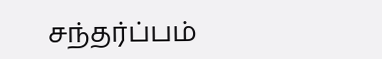சந்தர்ப்பம்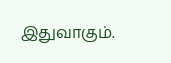இதுவாகும்.